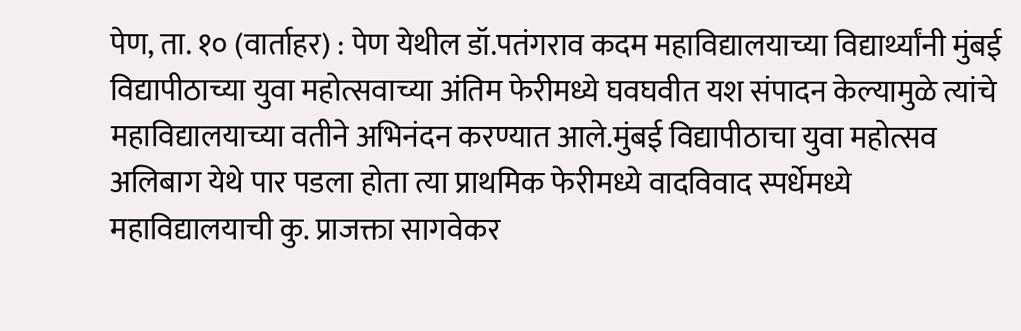पेण, ता. १० (वार्ताहर) : पेण येथील डॉ.पतंगराव कदम महाविद्यालयाच्या विद्यार्थ्यांनी मुंबई विद्यापीठाच्या युवा महोत्सवाच्या अंतिम फेरीमध्ये घवघवीत यश संपादन केल्यामुळे त्यांचे महाविद्यालयाच्या वतीने अभिनंदन करण्यात आले.मुंबई विद्यापीठाचा युवा महोत्सव अलिबाग येथे पार पडला होता त्या प्राथमिक फेरीमध्ये वादविवाद स्पर्धेमध्ये महाविद्यालयाची कु. प्राजक्ता सागवेकर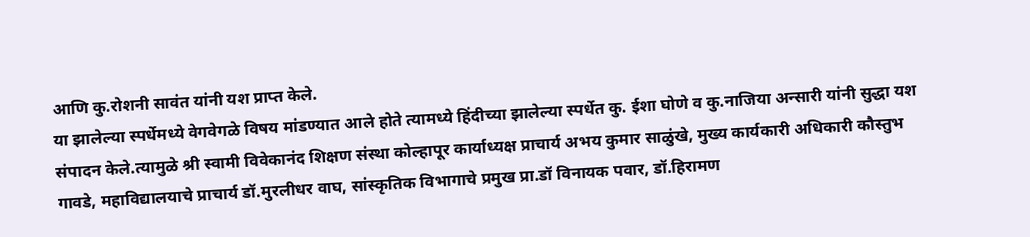आणि कु.रोशनी सावंत यांनी यश प्राप्त केले.
या झालेल्या स्पर्धेमध्ये वेगवेगळे विषय मांडण्यात आले होते त्यामध्ये हिंदीच्या झालेल्या स्पर्धेत कु. ईशा घोणे व कु.नाजिया अन्सारी यांनी सुद्धा यश संपादन केले.त्यामुळे श्री स्वामी विवेकानंद शिक्षण संस्था कोल्हापूर कार्याध्यक्ष प्राचार्य अभय कुमार साळुंखे, मुख्य कार्यकारी अधिकारी कौस्तुभ गावडे, महाविद्यालयाचे प्राचार्य डॉ.मुरलीधर वाघ, सांस्कृतिक विभागाचे प्रमुख प्रा.डॉ विनायक पवार, डॉ.हिरामण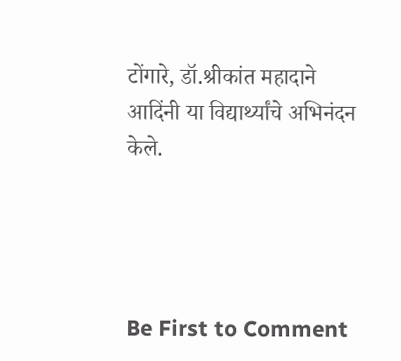टोंगारे, डॉ.श्रीकांत महादाने आदिंनी या विद्यार्थ्यांचे अभिनंदन केले.




Be First to Comment